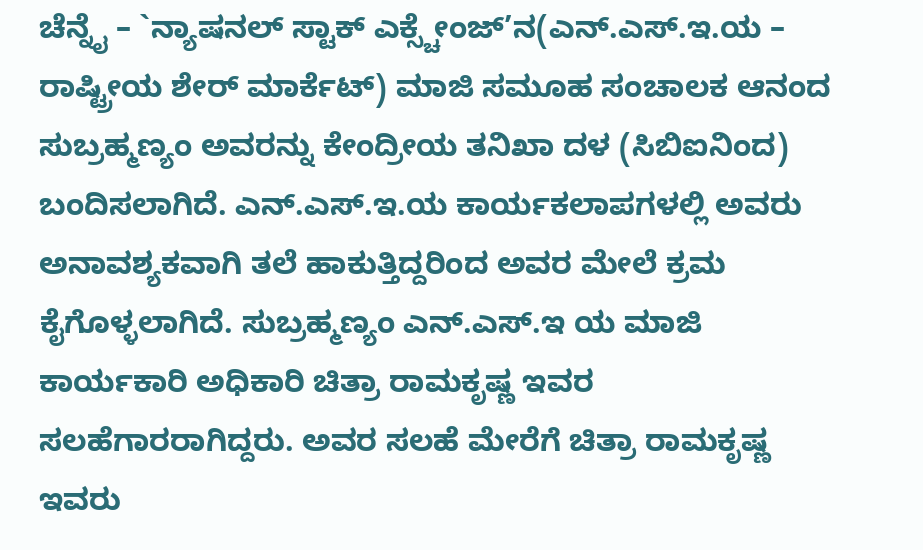ಚೆನ್ನೈ – `ನ್ಯಾಷನಲ್ ಸ್ಟಾಕ್ ಎಕ್ಸ್ಚೇಂಜ್’ನ(ಎನ್.ಎಸ್.ಇ.ಯ – ರಾಷ್ಟ್ರೀಯ ಶೇರ್ ಮಾರ್ಕೆಟ್) ಮಾಜಿ ಸಮೂಹ ಸಂಚಾಲಕ ಆನಂದ ಸುಬ್ರಹ್ಮಣ್ಯಂ ಅವರನ್ನು ಕೇಂದ್ರೀಯ ತನಿಖಾ ದಳ (ಸಿಬಿಐನಿಂದ) ಬಂದಿಸಲಾಗಿದೆ. ಎನ್.ಎಸ್.ಇ.ಯ ಕಾರ್ಯಕಲಾಪಗಳಲ್ಲಿ ಅವರು ಅನಾವಶ್ಯಕವಾಗಿ ತಲೆ ಹಾಕುತ್ತಿದ್ದರಿಂದ ಅವರ ಮೇಲೆ ಕ್ರಮ ಕೈಗೊಳ್ಳಲಾಗಿದೆ. ಸುಬ್ರಹ್ಮಣ್ಯಂ ಎನ್.ಎಸ್.ಇ ಯ ಮಾಜಿ ಕಾರ್ಯಕಾರಿ ಅಧಿಕಾರಿ ಚಿತ್ರಾ ರಾಮಕೃಷ್ಣ ಇವರ ಸಲಹೆಗಾರರಾಗಿದ್ದರು. ಅವರ ಸಲಹೆ ಮೇರೆಗೆ ಚಿತ್ರಾ ರಾಮಕೃಷ್ಣ ಇವರು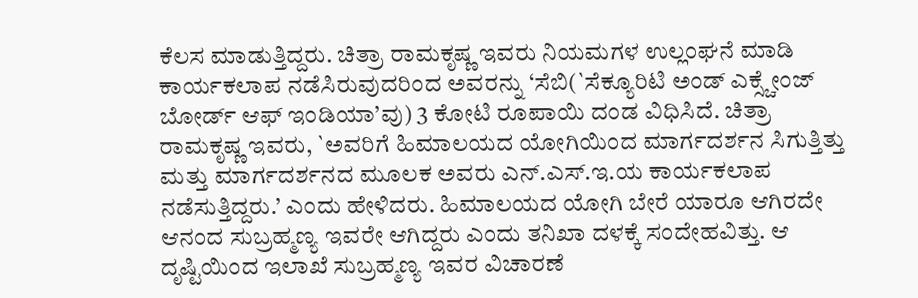ಕೆಲಸ ಮಾಡುತ್ತಿದ್ದರು. ಚಿತ್ರಾ ರಾಮಕೃಷ್ಣ ಇವರು ನಿಯಮಗಳ ಉಲ್ಲಂಘನೆ ಮಾಡಿ ಕಾರ್ಯಕಲಾಪ ನಡೆಸಿರುವುದರಿಂದ ಅವರನ್ನು ‘ಸೆಬಿ(`ಸೆಕ್ಯೂರಿಟಿ ಅಂಡ್ ಎಕ್ಸ್ಚೇಂಜ್ ಬೋರ್ಡ್ ಆಫ್ ಇಂಡಿಯಾ’ವು) 3 ಕೋಟಿ ರೂಪಾಯಿ ದಂಡ ವಿಧಿಸಿದೆ. ಚಿತ್ರಾ ರಾಮಕೃಷ್ಣ ಇವರು, `ಅವರಿಗೆ ಹಿಮಾಲಯದ ಯೋಗಿಯಿಂದ ಮಾರ್ಗದರ್ಶನ ಸಿಗುತ್ತಿತ್ತು ಮತ್ತು ಮಾರ್ಗದರ್ಶನದ ಮೂಲಕ ಅವರು ಎನ್.ಎಸ್.ಇ.ಯ ಕಾರ್ಯಕಲಾಪ ನಡೆಸುತ್ತಿದ್ದರು.’ ಎಂದು ಹೇಳಿದರು. ಹಿಮಾಲಯದ ಯೋಗಿ ಬೇರೆ ಯಾರೂ ಆಗಿರದೇ ಆನಂದ ಸುಬ್ರಹ್ಮಣ್ಯ ಇವರೇ ಆಗಿದ್ದರು ಎಂದು ತನಿಖಾ ದಳಕ್ಕೆ ಸಂದೇಹವಿತ್ತು. ಆ ದೃಷ್ಟಿಯಿಂದ ಇಲಾಖೆ ಸುಬ್ರಹ್ಮಣ್ಯ ಇವರ ವಿಚಾರಣೆ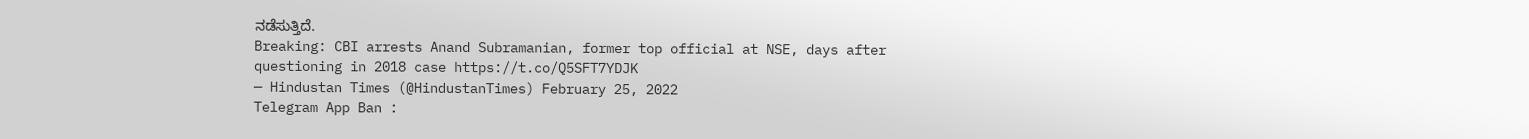ನಡೆಸುತ್ತಿದೆ.
Breaking: CBI arrests Anand Subramanian, former top official at NSE, days after questioning in 2018 case https://t.co/Q5SFT7YDJK
— Hindustan Times (@HindustanTimes) February 25, 2022
Telegram App Ban :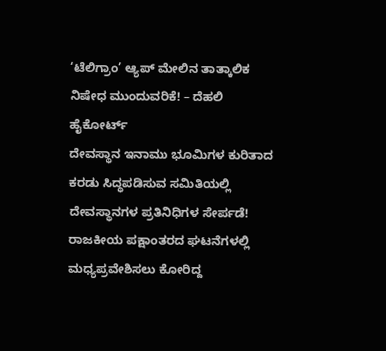‘ಟೆಲಿಗ್ರಾಂ’ ಆ್ಯಪ್ ಮೇಲಿನ ತಾತ್ಕಾಲಿಕ ನಿಷೇಧ ಮುಂದುವರಿಕೆ! – ದೆಹಲಿ ಹೈಕೋರ್ಟ್
ದೇವಸ್ಥಾನ ಇನಾಮು ಭೂಮಿಗಳ ಕುರಿತಾದ ಕರಡು ಸಿದ್ಧಪಡಿಸುವ ಸಮಿತಿಯಲ್ಲಿ ದೇವಸ್ಥಾನಗಳ ಪ್ರತಿನಿಧಿಗಳ ಸೇರ್ಪಡೆ!
ರಾಜಕೀಯ ಪಕ್ಷಾಂತರದ ಘಟನೆಗಳಲ್ಲಿ ಮಧ್ಯಪ್ರವೇಶಿಸಲು ಕೋರಿದ್ದ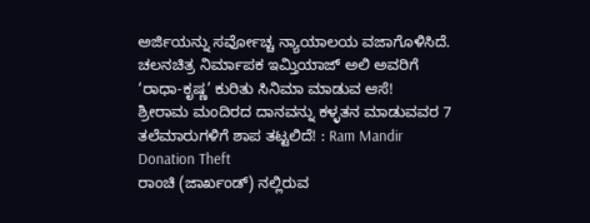ಅರ್ಜಿಯನ್ನು ಸರ್ವೋಚ್ಚ ನ್ಯಾಯಾಲಯ ವಜಾಗೊಳಿಸಿದೆ.
ಚಲನಚಿತ್ರ ನಿರ್ಮಾಪಕ ಇಮ್ತಿಯಾಜ್ ಅಲಿ ಅವರಿಗೆ ‘ರಾಧಾ-ಕೃಷ್ಣ’ ಕುರಿತು ಸಿನಿಮಾ ಮಾಡುವ ಆಸೆ!
ಶ್ರೀರಾಮ ಮಂದಿರದ ದಾನವನ್ನು ಕಳ್ಳತನ ಮಾಡುವವರ 7 ತಲೆಮಾರುಗಳಿಗೆ ಶಾಪ ತಟ್ಟಲಿದೆ! : Ram Mandir Donation Theft
ರಾಂಚಿ (ಜಾರ್ಖಂಡ್) ನಲ್ಲಿರುವ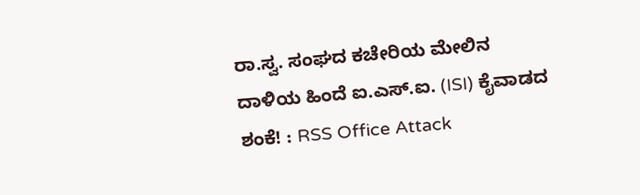ರಾ.ಸ್ವ. ಸಂಘದ ಕಚೇರಿಯ ಮೇಲಿನ ದಾಳಿಯ ಹಿಂದೆ ಐ.ಎಸ್.ಐ. (ISI) ಕೈವಾಡದ ಶಂಕೆ! : RSS Office Attack